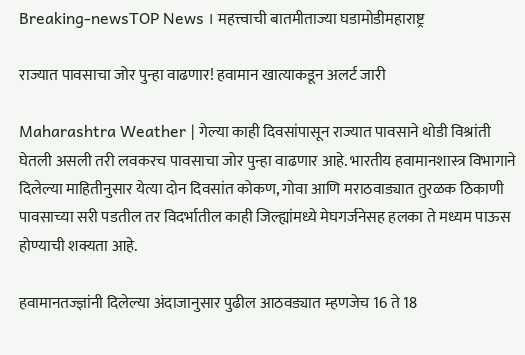Breaking-newsTOP News । महत्त्वाची बातमीताज्या घडामोडीमहाराष्ट्र

राज्यात पावसाचा जोर पुन्हा वाढणार! हवामान खात्याकडून अलर्ट जारी

Maharashtra Weather | गेल्या काही दिवसांपासून राज्यात पावसाने थोडी विश्रांती घेतली असली तरी लवकरच पावसाचा जोर पुन्हा वाढणार आहे. भारतीय हवामानशास्त्र विभागाने दिलेल्या माहितीनुसार येत्या दोन दिवसांत कोकण, गोवा आणि मराठवाड्यात तुरळक ठिकाणी पावसाच्या सरी पडतील तर विदर्भातील काही जिल्ह्यांमध्ये मेघगर्जनेसह हलका ते मध्यम पाऊस होण्याची शक्यता आहे.

हवामानतज्ज्ञांनी दिलेल्या अंदाजानुसार पुढील आठवड्यात म्हणजेच 16 ते 18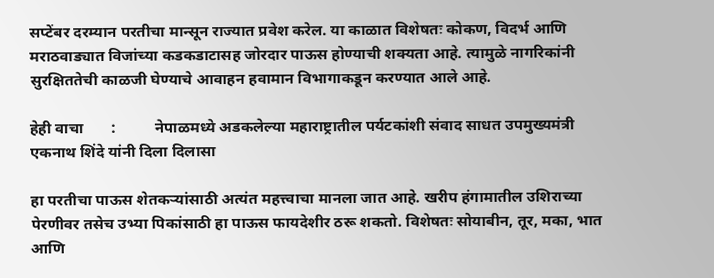सप्टेंबर दरम्यान परतीचा मान्सून राज्यात प्रवेश करेल. या काळात विशेषतः कोकण, विदर्भ आणि मराठवाड्यात विजांच्या कडकडाटासह जोरदार पाऊस होण्याची शक्यता आहे. त्यामुळे नागरिकांनी सुरक्षिततेची काळजी घेण्याचे आवाहन हवामान विभागाकडून करण्यात आले आहे.

हेही वाचा       :          नेपाळमध्ये अडकलेल्या महाराष्ट्रातील पर्यटकांशी संवाद साधत उपमुख्यमंत्री एकनाथ शिंदे यांनी दिला दिलासा

हा परतीचा पाऊस शेतकऱ्यांसाठी अत्यंत महत्त्वाचा मानला जात आहे. खरीप हंगामातील उशिराच्या पेरणीवर तसेच उभ्या पिकांसाठी हा पाऊस फायदेशीर ठरू शकतो. विशेषतः सोयाबीन, तूर, मका, भात आणि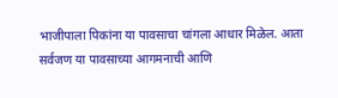भाजीपाला पिकांना या पावसाचा चांगला आधार मिळेल. आता सर्वजण या पावसाच्या आगमनाची आणि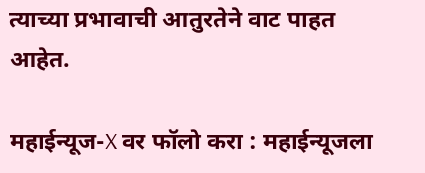त्याच्या प्रभावाची आतुरतेने वाट पाहत आहेत.

महाईन्यूज-X वर फॉलो करा : महाईन्यूजला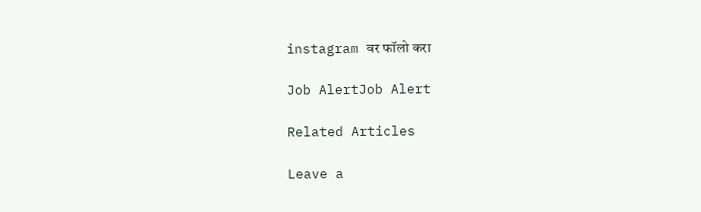instagram वर फॉलो करा

Job AlertJob Alert

Related Articles

Leave a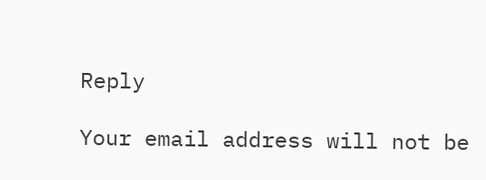Reply

Your email address will not be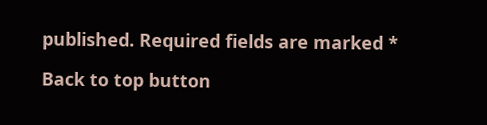published. Required fields are marked *

Back to top button